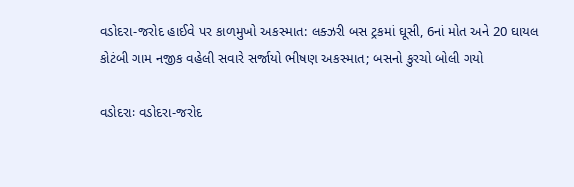વડોદરા-જરોદ હાઈવે પર કાળમુખો અકસ્માત: લક્ઝરી બસ ટ્રકમાં ઘૂસી, 6નાં મોત અને 20 ઘાયલ
કોટંબી ગામ નજીક વહેલી સવારે સર્જાયો ભીષણ અકસ્માત; બસનો કુરચો બોલી ગયો

વડોદરાઃ વડોદરા-જરોદ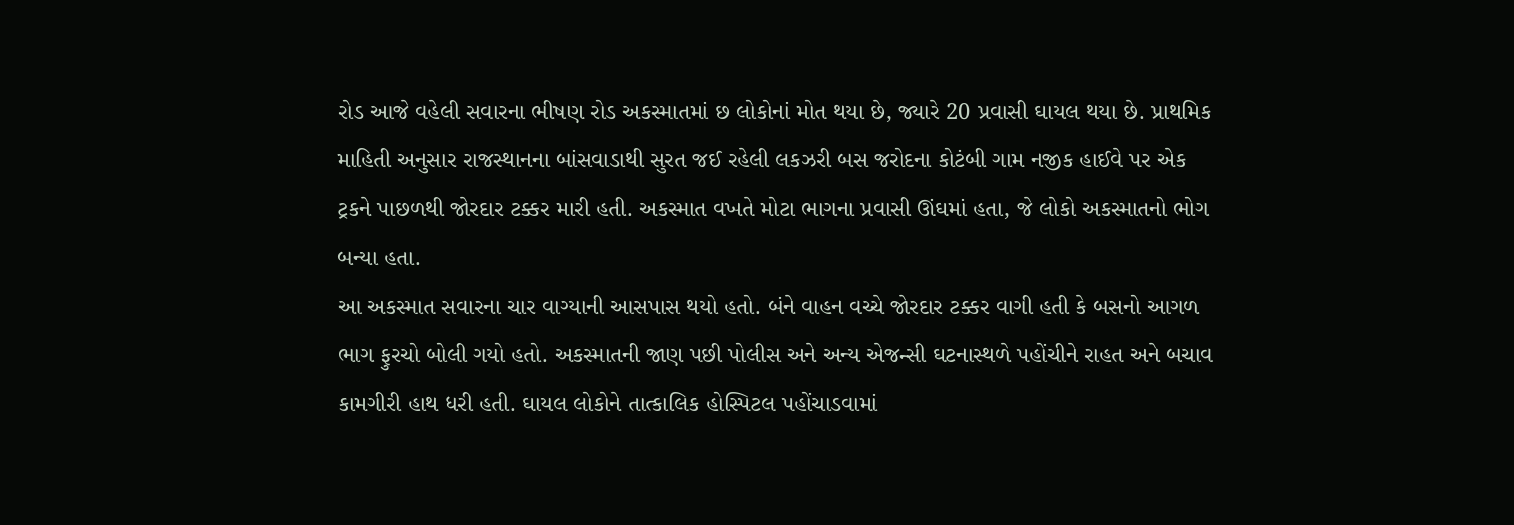રોડ આજે વહેલી સવારના ભીષણ રોડ અકસ્માતમાં છ લોકોનાં મોત થયા છે, જ્યારે 20 પ્રવાસી ઘાયલ થયા છે. પ્રાથમિક માહિતી અનુસાર રાજસ્થાનના બાંસવાડાથી સુરત જઈ રહેલી લકઝરી બસ જરોદના કોટંબી ગામ નજીક હાઈવે પર એક ટ્રકને પાછળથી જોરદાર ટક્કર મારી હતી. અકસ્માત વખતે મોટા ભાગના પ્રવાસી ઊંઘમાં હતા, જે લોકો અકસ્માતનો ભોગ બન્યા હતા.
આ અકસ્માત સવારના ચાર વાગ્યાની આસપાસ થયો હતો. બંને વાહન વચ્ચે જોરદાર ટક્કર વાગી હતી કે બસનો આગળ ભાગ ફુરચો બોલી ગયો હતો. અકસ્માતની જાણ પછી પોલીસ અને અન્ય એજન્સી ઘટનાસ્થળે પહોંચીને રાહત અને બચાવ કામગીરી હાથ ધરી હતી. ઘાયલ લોકોને તાત્કાલિક હોસ્પિટલ પહોંચાડવામાં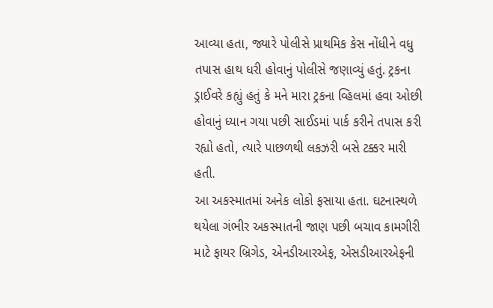આવ્યા હતા, જ્યારે પોલીસે પ્રાથમિક કેસ નોંધીને વધુ તપાસ હાથ ધરી હોવાનું પોલીસે જણાવ્યું હતું. ટ્રકના ડ્રાઈવરે કહ્યું હતું કે મને મારા ટ્રકના વ્હિલમાં હવા ઓછી હોવાનું ધ્યાન ગયા પછી સાઈડમાં પાર્ક કરીને તપાસ કરી રહ્યો હતો, ત્યારે પાછળથી લકઝરી બસે ટક્કર મારી હતી.
આ અકસ્માતમાં અનેક લોકો ફસાયા હતા. ઘટનાસ્થળે થયેલા ગંભીર અકસ્માતની જાણ પછી બચાવ કામગીરી માટે ફાયર બ્રિગેડ, એનડીઆરએફ, એસડીઆરએફની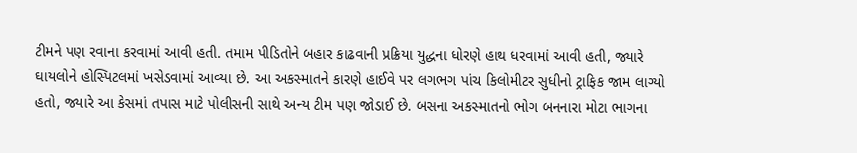ટીમને પણ રવાના કરવામાં આવી હતી. તમામ પીડિતોને બહાર કાઢવાની પ્રક્રિયા યુદ્ધના ધોરણે હાથ ધરવામાં આવી હતી, જ્યારે ઘાયલોને હોસ્પિટલમાં ખસેડવામાં આવ્યા છે. આ અકસ્માતને કારણે હાઈવે પર લગભગ પાંચ કિલોમીટર સુધીનો ટ્રાફિક જામ લાગ્યો હતો, જ્યારે આ કેસમાં તપાસ માટે પોલીસની સાથે અન્ય ટીમ પણ જોડાઈ છે. બસના અકસ્માતનો ભોગ બનનારા મોટા ભાગના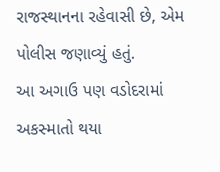રાજસ્થાનના રહેવાસી છે, એમ પોલીસ જણાવ્યું હતું.
આ અગાઉ પણ વડોદરામાં અકસ્માતો થયા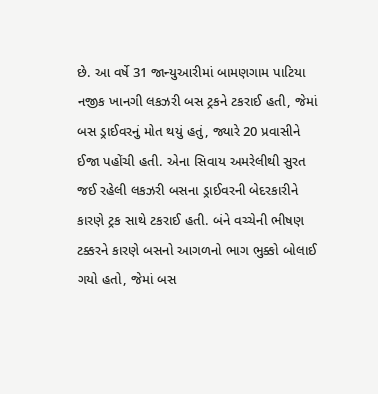છે. આ વર્ષે 31 જાન્યુઆરીમાં બામણગામ પાટિયા નજીક ખાનગી લકઝરી બસ ટ્રકને ટકરાઈ હતી, જેમાં બસ ડ્રાઈવરનું મોત થયું હતું, જ્યારે 20 પ્રવાસીને ઈજા પહોંચી હતી. એના સિવાય અમરેલીથી સુરત જઈ રહેલી લકઝરી બસના ડ્રાઈવરની બેદરકારીને કારણે ટ્રક સાથે ટકરાઈ હતી. બંને વચ્ચેની ભીષણ ટક્કરને કારણે બસનો આગળનો ભાગ ભુક્કો બોલાઈ ગયો હતો, જેમાં બસ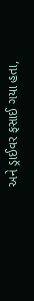અને ડ્રાઈવર ફસાઈ ગયા હતા,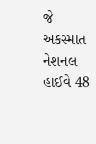જે અકસ્માત નેશનલ હાઈવે 48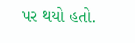પર થયો હતો.